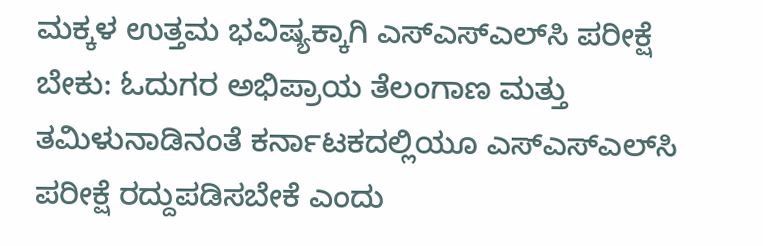ಮಕ್ಕಳ ಉತ್ತಮ ಭವಿಷ್ಯಕ್ಕಾಗಿ ಎಸ್‌ಎಸ್‌ಎಲ್‌ಸಿ ಪರೀಕ್ಷೆ ಬೇಕು: ಓದುಗರ ಅಭಿಪ್ರಾಯ ತೆಲಂಗಾಣ ಮತ್ತು ತಮಿಳುನಾಡಿನಂತೆ ಕರ್ನಾಟಕದಲ್ಲಿಯೂ ಎಸ್‌ಎಸ್‌ಎಲ್‌ಸಿ ಪರೀಕ್ಷೆ ರದ್ದುಪಡಿಸಬೇಕೆ ಎಂದು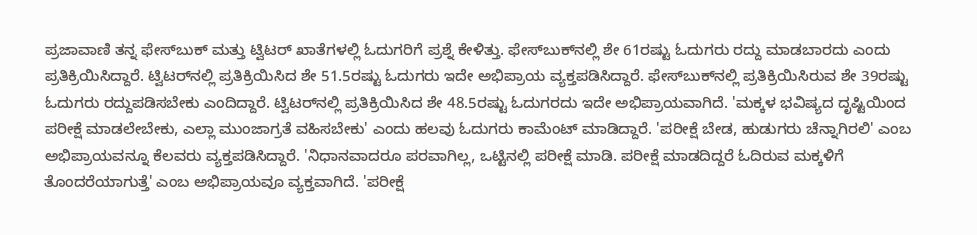ಪ್ರಜಾವಾಣಿ ತನ್ನ ಫೇಸ್‌ಬುಕ್ ಮತ್ತು ಟ್ವಿಟರ್ ಖಾತೆಗಳಲ್ಲಿ ಓದುಗರಿಗೆ ಪ್ರಶ್ನೆ ಕೇಳಿತ್ತು. ಫೇಸ್‌ಬುಕ್‌ನಲ್ಲಿ ಶೇ 61ರಷ್ಟು ಓದುಗರು ರದ್ದು ಮಾಡಬಾರದು ಎಂದು ಪ್ರತಿಕ್ರಿಯಿಸಿದ್ದಾರೆ. ಟ್ವಿಟರ್‌ನಲ್ಲಿ ಪ್ರತಿಕ್ರಿಯಿಸಿದ ಶೇ 51.5ರಷ್ಟು ಓದುಗರು ಇದೇ ಅಭಿಪ್ರಾಯ ವ್ಯಕ್ತಪಡಿಸಿದ್ದಾರೆ. ಫೇಸ್‌ಬುಕ್‌ನಲ್ಲಿ ಪ್ರತಿಕ್ರಿಯಿಸಿರುವ ಶೇ 39ರಷ್ಟು ಓದುಗರು ರದ್ದುಪಡಿಸಬೇಕು ಎಂದಿದ್ದಾರೆ. ಟ್ವಿಟರ್‌ನಲ್ಲಿ ಪ್ರತಿಕ್ರಿಯಿಸಿದ ಶೇ 48.5ರಷ್ಟು ಓದುಗರದು ಇದೇ ಅಭಿಪ್ರಾಯವಾಗಿದೆ. 'ಮಕ್ಕಳ ಭವಿಷ್ಯದ ದೃ‍ಷ್ಟಿಯಿಂದ ಪರೀಕ್ಷೆ ಮಾಡಲೇಬೇಕು, ಎಲ್ಲಾ ಮುಂಜಾಗ್ರತೆ ವಹಿಸಬೇಕು' ಎಂದು ಹಲವು ಓದುಗರು ಕಾಮೆಂಟ್ ಮಾಡಿದ್ದಾರೆ. 'ಪರೀಕ್ಷೆ ಬೇಡ, ಹುಡುಗರು ಚೆನ್ನಾಗಿರಲಿ' ಎಂಬ ಅಭಿಪ್ರಾಯವನ್ನೂ ಕೆಲವರು ವ್ಯಕ್ತಪಡಿಸಿದ್ದಾರೆ. 'ನಿಧಾನವಾದರೂ ಪರವಾಗಿಲ್ಲ, ಒಟ್ಟಿನಲ್ಲಿ ಪರೀಕ್ಷೆ ಮಾಡಿ. ಪರೀಕ್ಷೆ ಮಾಡದಿದ್ದರೆ ಓದಿರುವ ಮಕ್ಕಳಿಗೆ ತೊಂದರೆಯಾಗುತ್ತೆ' ಎಂಬ ಅಭಿಪ್ರಾಯವೂ ವ್ಯಕ್ತವಾಗಿದೆ. 'ಪರೀಕ್ಷೆ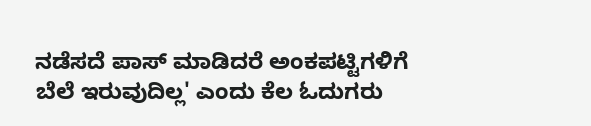ನಡೆಸದೆ ಪಾಸ್ ಮಾಡಿದರೆ ಅಂಕಪಟ್ಟಿಗಳಿಗೆ ಬೆಲೆ ಇರುವುದಿಲ್ಲ' ಎಂದು ಕೆಲ ಓದುಗರು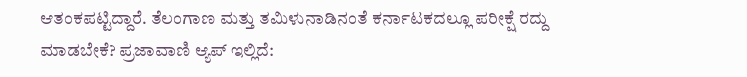ಆತಂಕಪಟ್ಟಿದ್ದಾರೆ. ತೆಲಂಗಾಣ ಮತ್ತು ತಮಿಳುನಾಡಿನಂತೆ ಕರ್ನಾಟಕದಲ್ಲೂ ಪರೀಕ್ಷೆ ರದ್ದು ಮಾಡಬೇಕೆ? ಪ್ರಜಾವಾಣಿ ಆ್ಯಪ್ ಇಲ್ಲಿದೆ: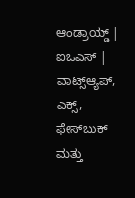ಆಂಡ್ರಾಯ್ಡ್ | ಐಒಎಸ್ | ವಾಟ್ಸ್ಆ್ಯಪ್, ಎಕ್ಸ್, ಫೇಸ್‌ಬುಕ್ ಮತ್ತು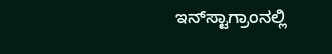ಇನ್‌ಸ್ಟಾಗ್ರಾಂನಲ್ಲಿ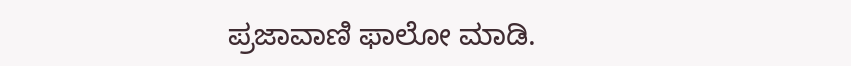ಪ್ರಜಾವಾಣಿ ಫಾಲೋ ಮಾಡಿ.